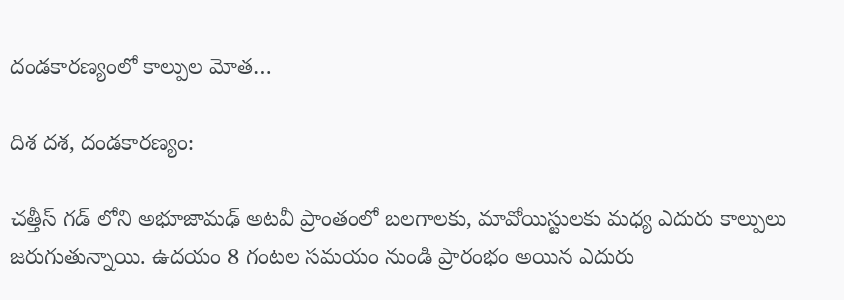దండకారణ్యంలో కాల్పుల మోత…

దిశ దశ, దండకారణ్యం:

చత్తీస్ గడ్ లోని అభూజామఢ్ అటవీ ప్రాంతంలో బలగాలకు, మావోయిస్టులకు మధ్య ఎదురు కాల్పులు జరుగుతున్నాయి. ఉదయం 8 గంటల సమయం నుండి ప్రారంభం అయిన ఎదురు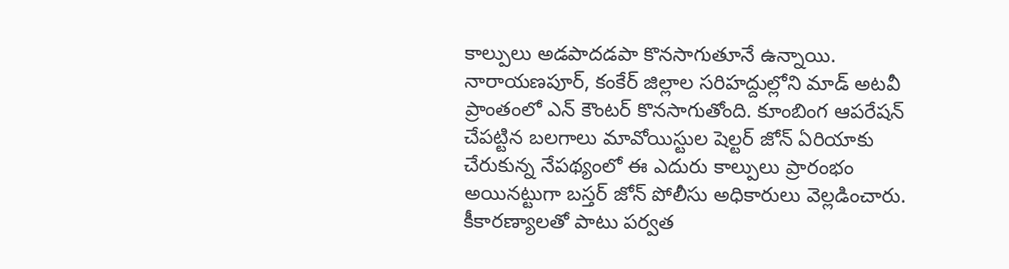కాల్పులు అడపాదడపా కొనసాగుతూనే ఉన్నాయి. నారాయణపూర్, కంకేర్ జిల్లాల సరిహద్దుల్లోని మాడ్ అటవీ ప్రాంతంలో ఎన్ కౌంటర్ కొనసాగుతోంది. కూంబింగ ఆపరేషన్ చేపట్టిన బలగాలు మావోయిస్టుల షెల్టర్ జోన్ ఏరియాకు చేరుకున్న నేపథ్యంలో ఈ ఎదురు కాల్పులు ప్రారంభం అయినట్టుగా బస్తర్ జోన్ పోలీసు అధికారులు వెల్లడించారు. కీకారణ్యాలతో పాటు పర్వత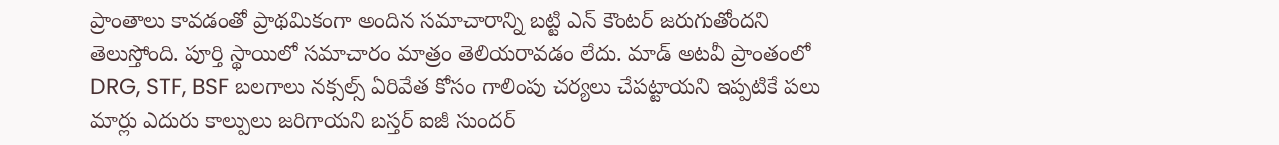ప్రాంతాలు కావడంతో ప్రాథమికంగా అందిన సమాచారాన్ని బట్టి ఎన్ కౌంటర్ జరుగుతోందని తెలుస్తోంది. పూర్తి స్థాయిలో సమాచారం మాత్రం తెలియరావడం లేదు. మాడ్ అటవీ ప్రాంతంలో DRG, STF, BSF బలగాలు నక్సల్స్ ఏరివేత కోసం గాలింపు చర్యలు చేపట్టాయని ఇప్పటికే పలు మార్లు ఎదురు కాల్పులు జరిగాయని బస్తర్ ఐజీ సుందర్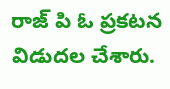రాజ్ పి ఓ ప్రకటన విడుదల చేశారు.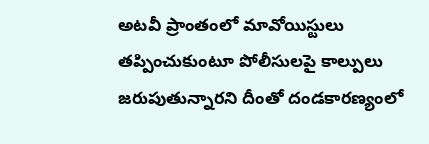అటవీ ప్రాంతంలో మావోయిస్టులు తప్పించుకుంటూ పోలీసులపై కాల్పులు జరుపుతున్నారని దీంతో దండకారణ్యంలో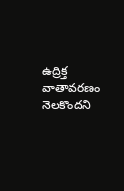ఉద్రిక్త వాతావరణం నెలకొందని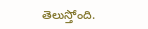తెలుస్తోంది.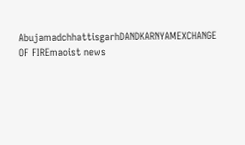AbujamadchhattisgarhDANDKARNYAMEXCHANGE OF FIREmaoist news